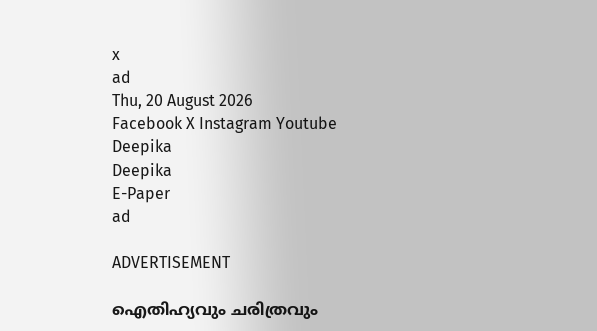x
ad
Thu, 20 August 2026
Facebook X Instagram Youtube
Deepika
Deepika
E-Paper
ad

ADVERTISEMENT

ഐതിഹ്യവും ചരിത്രവും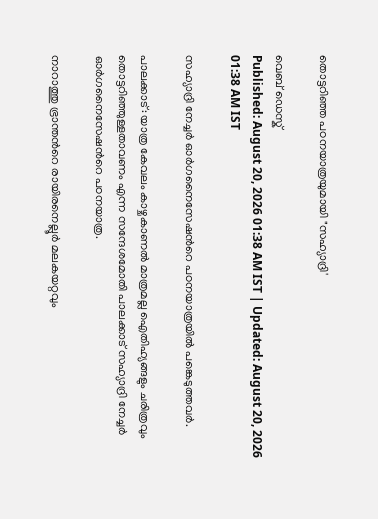തൊട്ടറിഞ്ഞ പഠനയാത്രയുമായി "സഹ്യാദ്രി'

വെബ് ഡെസ്ക്
Published: August 20, 2026 01:38 AM IST | Updated: August 20, 2026 01:38 AM IST

സഹ്യാദ്രി നേച്ചർ ഓർഗനൈസേഷന്‍റെ പഠനയാത്രയിൽ പങ്കെടുത്തവർ.

പാലക്കാട്: യാത്ര കേവലം കാഴ്ചകാണൽ മാത്രമല്ല ഐതിഹ്യങ്ങളും ചരിത്രവും തൊട്ടറിഞ്ഞുള്ളതാവണം എന്ന സന്ദേശമോതി പാലക്കാട് സഹ്യാദ്രി നേച്ചർ ഓർഗനൈസേഷന്‍റെ പഠനയാത്ര.

നാറാത്തു ഭ്രാന്തന്‍റെ രായിരനെല്ലൂർ മലകയറ്റവും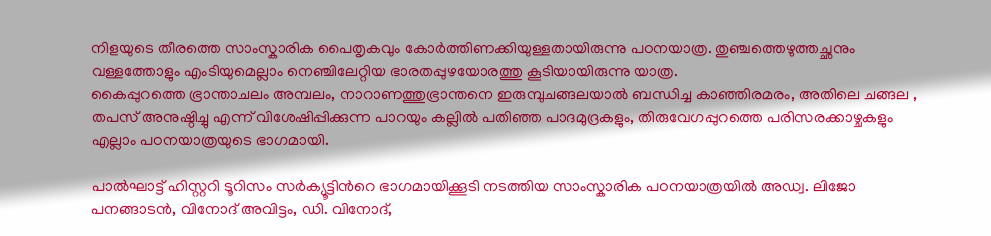നിളയുടെ തീരത്തെ സാംസ്കാരിക പൈതൃകവും കോർത്തിണക്കിയുള്ളതായിരുന്നു പഠനയാത്ര. തുഞ്ചത്തെഴുത്തച്ഛനും വള്ളത്തോളും എംടിയുമെല്ലാം നെഞ്ചിലേറ്റിയ ഭാരതപ്പുഴയോരത്തു കൂടിയായിരുന്നു യാത്ര.
കൈപ്പുറത്തെ ഭ്രാന്താചലം അമ്പലം, നാറാണത്തുഭ്രാന്തനെ ഇരുമ്പുചങ്ങലയാൽ ബന്ധിച്ച കാഞ്ഞിരമരം, അതിലെ ചങ്ങല , തപസ് അനുഷ്ഠിച്ചു എന്ന് വിശേഷിപ്പിക്കുന്ന പാറയും കല്ലിൽ പതിഞ്ഞ പാദമുദ്രകളും, തിരുവേഗപ്പുറത്തെ പരിസരക്കാഴ്ചകളും എല്ലാം പഠനയാത്രയുടെ ഭാഗമായി.

പാൽഘാട്ട് ഹിസ്റ്ററി ടൂറിസം സർക്യൂട്ടിന്‍റെ ഭാഗമായിക്കൂടി നടത്തിയ സാംസ്കാരിക പഠനയാത്രയിൽ അഡ്വ. ലിജോ പനങ്ങാടൻ, വിനോദ് അവിട്ടം, ഡി. വിനോദ്,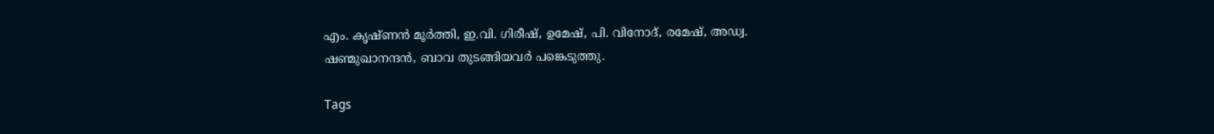എം. കൃഷ്ണൻ മൂർത്തി, ഇ.വി. ഗിരീഷ്, ഉമേഷ്, പി. വിനോദ്, രമേഷ്, അഡ്വ. ഷണ്മുഖാനന്ദൻ, ബാവ തുടങ്ങിയവർ പങ്കെടുത്തു.

Tags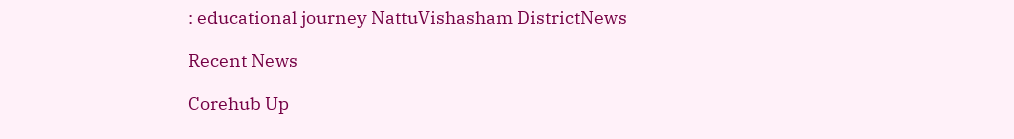: educational journey NattuVishasham DistrictNews

Recent News

Corehub Up